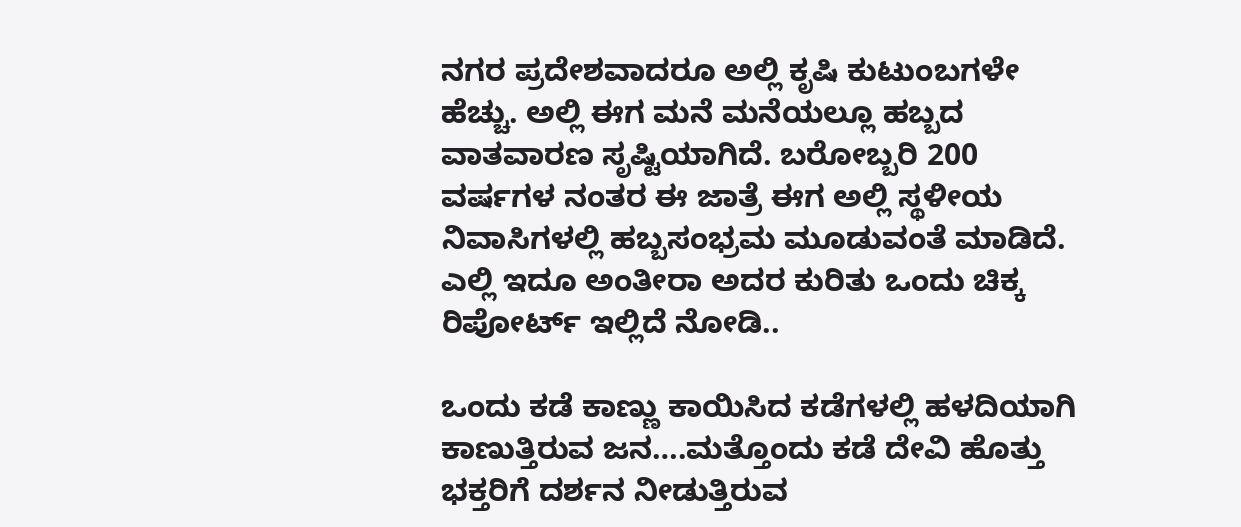ನಗರ ಪ್ರದೇಶವಾದರೂ ಅಲ್ಲಿ ಕೃಷಿ ಕುಟುಂಬಗಳೇ ಹೆಚ್ಚು. ಅಲ್ಲಿ ಈಗ ಮನೆ ಮನೆಯಲ್ಲೂ ಹಬ್ಬದ ವಾತವಾರಣ ಸೃಷ್ಟಿಯಾಗಿದೆ. ಬರೋಬ್ಬರಿ 200 ವರ್ಷಗಳ ನಂತರ ಈ ಜಾತ್ರೆ ಈಗ ಅಲ್ಲಿ ಸ್ಥಳೀಯ ನಿವಾಸಿಗಳಲ್ಲಿ ಹಬ್ಬಸಂಭ್ರಮ ಮೂಡುವಂತೆ ಮಾಡಿದೆ. ಎಲ್ಲಿ ಇದೂ ಅಂತೀರಾ ಅದರ ಕುರಿತು ಒಂದು ಚಿಕ್ಕ ರಿಪೋರ್ಟ್ ಇಲ್ಲಿದೆ ನೋಡಿ..

ಒಂದು ಕಡೆ ಕಾಣ್ಣು ಕಾಯಿಸಿದ ಕಡೆಗಳಲ್ಲಿ ಹಳದಿಯಾಗಿ ಕಾಣುತ್ತಿರುವ ಜನ….ಮತ್ತೊಂದು ಕಡೆ ದೇವಿ ಹೊತ್ತು ಭಕ್ತರಿಗೆ ದರ್ಶನ ನೀಡುತ್ತಿರುವ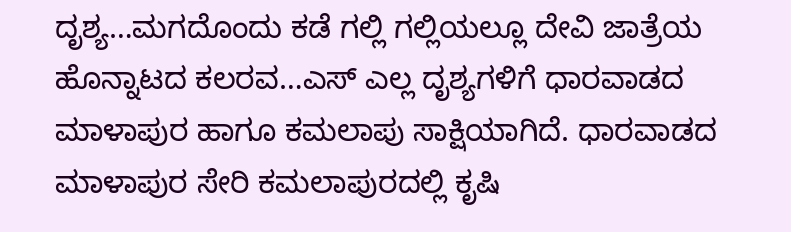ದೃಶ್ಯ…ಮಗದೊಂದು ಕಡೆ ಗಲ್ಲಿ ಗಲ್ಲಿಯಲ್ಲೂ ದೇವಿ ಜಾತ್ರೆಯ ಹೊನ್ನಾಟದ ಕಲರವ…ಎಸ್ ಎಲ್ಲ ದೃಶ್ಯಗಳಿಗೆ ಧಾರವಾಡದ ಮಾಳಾಪುರ ಹಾಗೂ ಕಮಲಾಪು ಸಾಕ್ಷಿಯಾಗಿದೆ. ಧಾರವಾಡದ ಮಾಳಾಪುರ ಸೇರಿ ಕಮಲಾಪುರದಲ್ಲಿ ಕೃಷಿ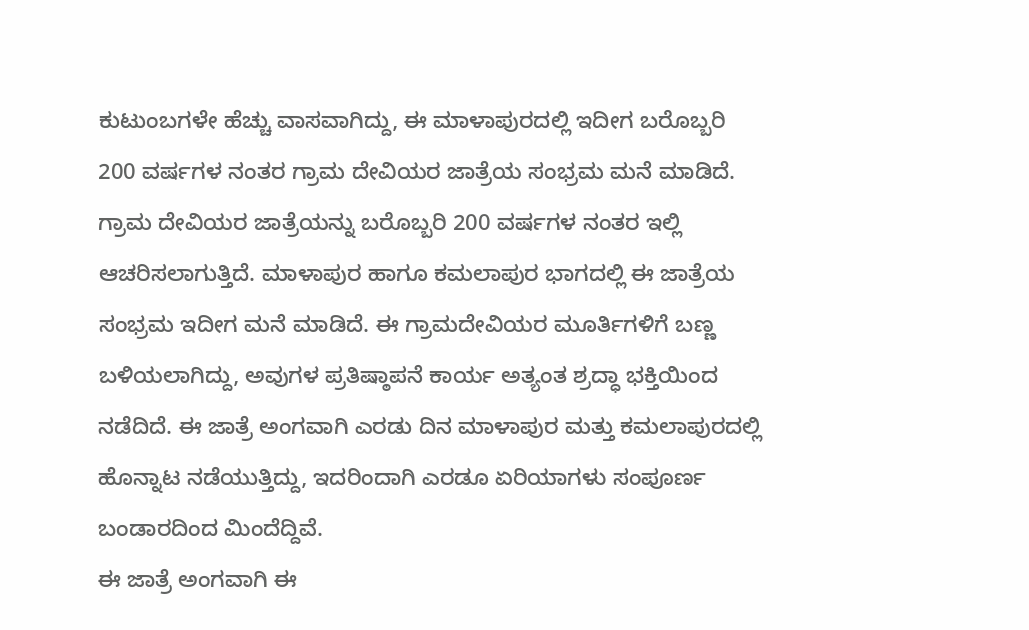ಕುಟುಂಬಗಳೇ ಹೆಚ್ಚು ವಾಸವಾಗಿದ್ದು, ಈ ಮಾಳಾಪುರದಲ್ಲಿ ಇದೀಗ ಬರೊಬ್ಬರಿ 200 ವರ್ಷಗಳ ನಂತರ ಗ್ರಾಮ ದೇವಿಯರ ಜಾತ್ರೆಯ ಸಂಭ್ರಮ ಮನೆ ಮಾಡಿದೆ. ಗ್ರಾಮ ದೇವಿಯರ ಜಾತ್ರೆಯನ್ನು ಬರೊಬ್ಬರಿ 200 ವರ್ಷಗಳ ನಂತರ ಇಲ್ಲಿ ಆಚರಿಸಲಾಗುತ್ತಿದೆ. ಮಾಳಾಪುರ ಹಾಗೂ ಕಮಲಾಪುರ ಭಾಗದಲ್ಲಿ ಈ ಜಾತ್ರೆಯ ಸಂಭ್ರಮ ಇದೀಗ ಮನೆ ಮಾಡಿದೆ. ಈ ಗ್ರಾಮದೇವಿಯರ ಮೂರ್ತಿಗಳಿಗೆ ಬಣ್ಣ ಬಳಿಯಲಾಗಿದ್ದು, ಅವುಗಳ ಪ್ರತಿಷ್ಠಾಪನೆ ಕಾರ್ಯ ಅತ್ಯಂತ ಶ್ರದ್ಧಾ ಭಕ್ತಿಯಿಂದ ನಡೆದಿದೆ. ಈ ಜಾತ್ರೆ ಅಂಗವಾಗಿ ಎರಡು ದಿನ ಮಾಳಾಪುರ ಮತ್ತು ಕಮಲಾಪುರದಲ್ಲಿ ಹೊನ್ನಾಟ ನಡೆಯುತ್ತಿದ್ದು, ಇದರಿಂದಾಗಿ ಎರಡೂ ಏರಿಯಾಗಳು ಸಂಪೂರ್ಣ ಬಂಡಾರದಿಂದ ಮಿಂದೆದ್ದಿವೆ.
ಈ ಜಾತ್ರೆ ಅಂಗವಾಗಿ ಈ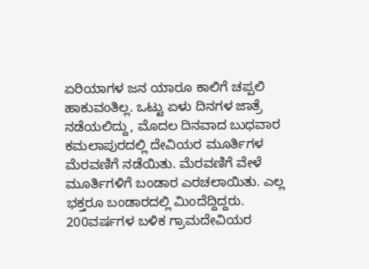ಏರಿಯಾಗಳ ಜನ ಯಾರೂ ಕಾಲಿಗೆ ಚಪ್ಪಲಿ ಹಾಕುವಂತಿಲ್ಲ. ಒಟ್ಟು ಏಳು ದಿನಗಳ ಜಾತ್ರೆ ನಡೆಯಲಿದ್ದು, ಮೊದಲ ದಿನವಾದ ಬುಧವಾರ ಕಮಲಾಪುರದಲ್ಲಿ ದೇವಿಯರ ಮೂರ್ತಿಗಳ ಮೆರವಣಿಗೆ ನಡೆಯಿತು. ಮೆರವಣಿಗೆ ವೇಳೆ ಮೂರ್ತಿಗಳಿಗೆ ಬಂಡಾರ ಎರಚಲಾಯಿತು. ಎಲ್ಲ ಭಕ್ತರೂ ಬಂಡಾರದಲ್ಲಿ ಮಿಂದೆದ್ದಿದ್ದರು.
200ವರ್ಷಗಳ ಬಳಿಕ ಗ್ರಾಮದೇವಿಯರ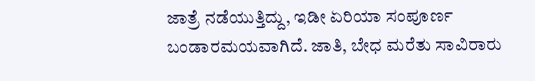ಜಾತ್ರೆ ನಡೆಯುತ್ತಿದ್ದು, ಇಡೀ ಏರಿಯಾ ಸಂಪೂರ್ಣ ಬಂಡಾರಮಯವಾಗಿದೆ. ಜಾತಿ, ಬೇಧ ಮರೆತು ಸಾವಿರಾರು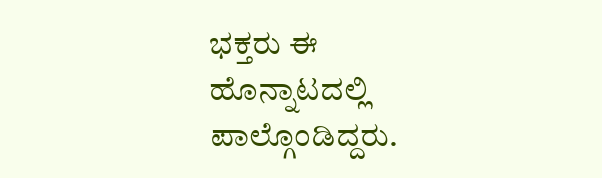ಭಕ್ತರು ಈ ಹೊನ್ನಾಟದಲ್ಲಿ ಪಾಲ್ಗೊಂಡಿದ್ದರು.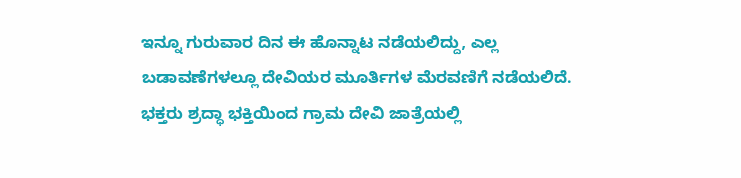ಇನ್ನೂ ಗುರುವಾರ ದಿನ ಈ ಹೊನ್ನಾಟ ನಡೆಯಲಿದ್ದು, ಎಲ್ಲ ಬಡಾವಣೆಗಳಲ್ಲೂ ದೇವಿಯರ ಮೂರ್ತಿಗಳ ಮೆರವಣಿಗೆ ನಡೆಯಲಿದೆ. ಭಕ್ತರು ಶ್ರದ್ಧಾ ಭಕ್ತಿಯಿಂದ ಗ್ರಾಮ ದೇವಿ ಜಾತ್ರೆಯಲ್ಲಿ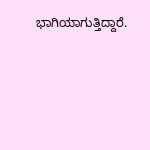ಭಾಗಿಯಾಗುತ್ತಿದ್ದಾರೆ.